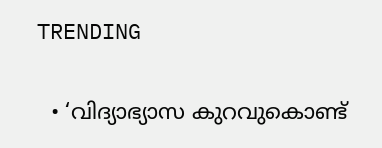TRENDING

  • ‘വിദ്യാഭ്യാസ കുറവുകൊണ്ട്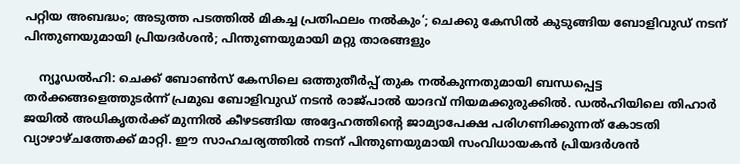പറ്റിയ അബദ്ധം; അടുത്ത പടത്തില്‍ മികച്ച പ്രതിഫലം നല്‍കും’; ചെക്കു കേസില്‍ കുടുങ്ങിയ ബോളിവുഡ് നടന് പിന്തുണയുമായി പ്രിയദര്‍ശന്‍; പിന്തുണയുമായി മറ്റു താരങ്ങളും

    ന്യൂഡല്‍ഹി: ചെക്ക് ബോണ്‍സ് കേസിലെ ഒത്തുതീര്‍പ്പ് തുക നല്‍കുന്നതുമായി ബന്ധപ്പെട്ട തര്‍ക്കങ്ങളെത്തുടര്‍ന്ന് പ്രമുഖ ബോളിവുഡ് നടന്‍ രാജ്പാല്‍ യാദവ് നിയമക്കുരുക്കില്‍. ഡല്‍ഹിയിലെ തിഹാര്‍ ജയില്‍ അധികൃതര്‍ക്ക് മുന്നില്‍ കീഴടങ്ങിയ അദ്ദേഹത്തിന്റെ ജാമ്യാപേക്ഷ പരിഗണിക്കുന്നത് കോടതി വ്യാഴാഴ്ചത്തേക്ക് മാറ്റി. ഈ സാഹചര്യത്തില്‍ നടന് പിന്തുണയുമായി സംവിധായകന്‍ പ്രിയദര്‍ശന്‍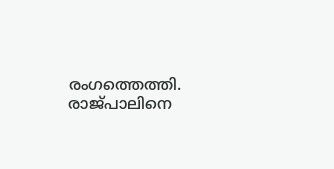രംഗത്തെത്തി. രാജ്പാലിനെ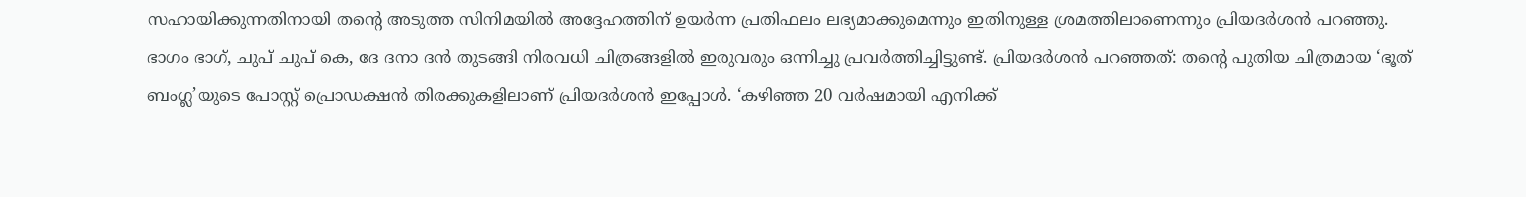സഹായിക്കുന്നതിനായി തന്റെ അടുത്ത സിനിമയില്‍ അദ്ദേഹത്തിന് ഉയര്‍ന്ന പ്രതിഫലം ലഭ്യമാക്കുമെന്നും ഇതിനുള്ള ശ്രമത്തിലാണെന്നും പ്രിയദര്‍ശന്‍ പറഞ്ഞു. ഭാഗം ഭാഗ്, ചുപ് ചുപ് കെ, ദേ ദനാ ദന്‍ തുടങ്ങി നിരവധി ചിത്രങ്ങളില്‍ ഇരുവരും ഒന്നിച്ചു പ്രവര്‍ത്തിച്ചിട്ടുണ്ട്. പ്രിയദര്‍ശന്‍ പറഞ്ഞത്: തന്റെ പുതിയ ചിത്രമായ ‘ഭൂത് ബംഗ്ല’യുടെ പോസ്റ്റ് പ്രൊഡക്ഷന്‍ തിരക്കുകളിലാണ് പ്രിയദര്‍ശന്‍ ഇപ്പോള്‍. ‘കഴിഞ്ഞ 20 വര്‍ഷമായി എനിക്ക്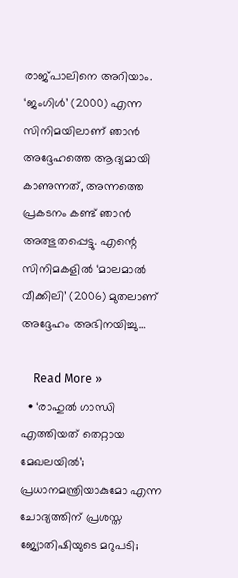രാജ്പാലിനെ അറിയാം. ‘ജംഗിള്‍’ (2000) എന്ന സിനിമയിലാണ് ഞാന്‍ അദ്ദേഹത്തെ ആദ്യമായി കാണുന്നത്, അന്നത്തെ പ്രകടനം കണ്ട് ഞാന്‍ അത്ഭുതപ്പെട്ടു. എന്റെ സിനിമകളില്‍ ‘മാലമാല്‍ വീക്കിലി’ (2006) മുതലാണ് അദ്ദേഹം അഭിനയിച്ചു…

    Read More »
  • ‘രാഹുല്‍ ഗാന്ധി എത്തിയത് തെറ്റായ മേഖലയില്‍’; പ്രധാനമന്ത്രിയാകുമോ എന്ന ചോദ്യത്തിന് പ്രശസ്ത ജ്യോതിഷിയുടെ മറുപടി;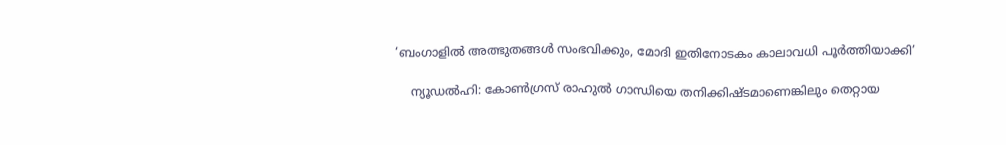‘ബംഗാളില്‍ അത്ഭുതങ്ങള്‍ സംഭവിക്കും, മോദി ഇതിനോടകം കാലാവധി പൂര്‍ത്തിയാക്കി’

    ന്യൂഡല്‍ഹി: കോണ്‍ഗ്രസ് രാഹുല്‍ ഗാന്ധിയെ തനിക്കിഷ്ടമാണെങ്കിലും തെറ്റായ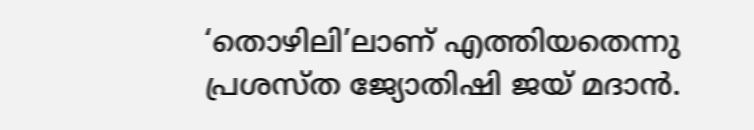‘തൊഴിലി’ലാണ് എത്തിയതെന്നു പ്രശസ്ത ജ്യോതിഷി ജയ് മദാന്‍.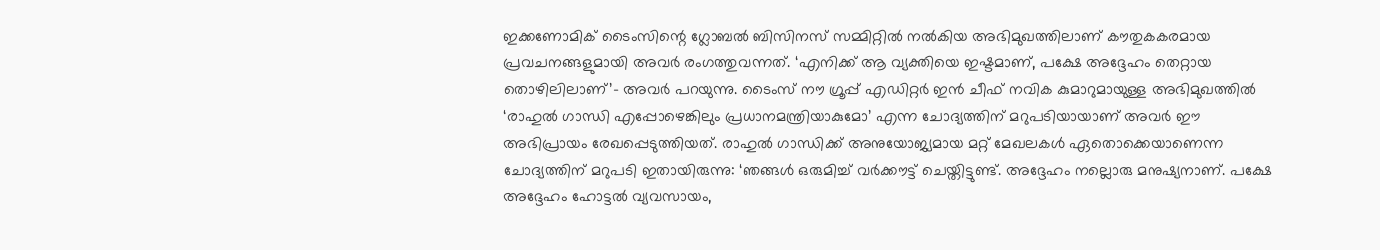ഇക്കണോമിക് ടൈംസിന്റെ ഗ്ലോബല്‍ ബിസിനസ് സമ്മിറ്റില്‍ നല്‍കിയ അഭിമുഖത്തിലാണ് കൗതുകകരമായ പ്രവചനങ്ങളുമായി അവര്‍ രംഗത്തുവന്നത്. ‘എനിക്ക് ആ വ്യക്തിയെ ഇഷ്ടമാണ്, പക്ഷേ അദ്ദേഹം തെറ്റായ തൊഴിലിലാണ്’- അവര്‍ പറയുന്നു. ടൈംസ് നൗ ഗ്രൂപ്പ് എഡിറ്റര്‍ ഇന്‍ ചീഫ് നവിക കുമാറുമായുള്ള അഭിമുഖത്തില്‍ ‘രാഹുല്‍ ഗാന്ധി എപ്പോഴെങ്കിലും പ്രധാനമന്ത്രിയാകുമോ’ എന്ന ചോദ്യത്തിന് മറുപടിയായാണ് അവര്‍ ഈ അഭിപ്രായം രേഖപ്പെടുത്തിയത്. രാഹുല്‍ ഗാന്ധിക്ക് അനുയോജ്യമായ മറ്റ് മേഖലകള്‍ ഏതൊക്കെയാണെന്ന ചോദ്യത്തിന് മറുപടി ഇതായിരുന്നു: ‘ഞങ്ങള്‍ ഒരുമിച്ച് വര്‍ക്കൗട്ട് ചെയ്തിട്ടുണ്ട്. അദ്ദേഹം നല്ലൊരു മനുഷ്യനാണ്. പക്ഷേ അദ്ദേഹം ഹോട്ടല്‍ വ്യവസായം,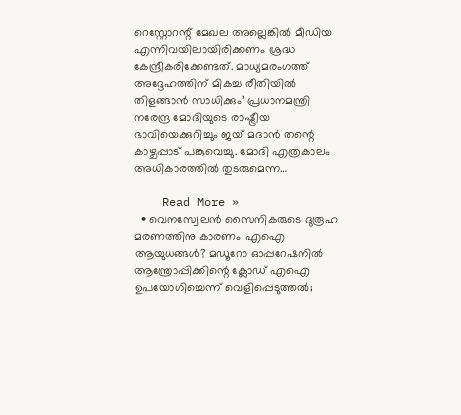റെസ്റ്റോറന്റ് മേഖല അല്ലെങ്കില്‍ മീഡിയ എന്നിവയിലായിരിക്കണം ശ്രദ്ധ കേന്ദ്രീകരിക്കേണ്ടത്. മാധ്യമരംഗത്ത് അദ്ദേഹത്തിന് മികച്ച രീതിയില്‍ തിളങ്ങാന്‍ സാധിക്കും’ പ്രധാനമന്ത്രി നരേന്ദ്ര മോദിയുടെ രാഷ്ട്രീയ ഭാവിയെക്കുറിച്ചും ജയ് മദാന്‍ തന്റെ കാഴ്ചപ്പാട് പങ്കുവെച്ചു. മോദി എത്രകാലം അധികാരത്തില്‍ തുടരുമെന്ന…

    Read More »
  • വെനസ്വേലന്‍ സൈനികരുടെ ദുരൂഹ മരണത്തിനു കാരണം എഐ ആയുധങ്ങള്‍? മഡൂറോ ഓപ്പറേഷനില്‍ ആന്ത്രോപ്പിക്കിന്റെ ക്ലോഡ് എഐ ഉപയോഗിച്ചെന്ന് വെളിപ്പെടുത്തല്‍;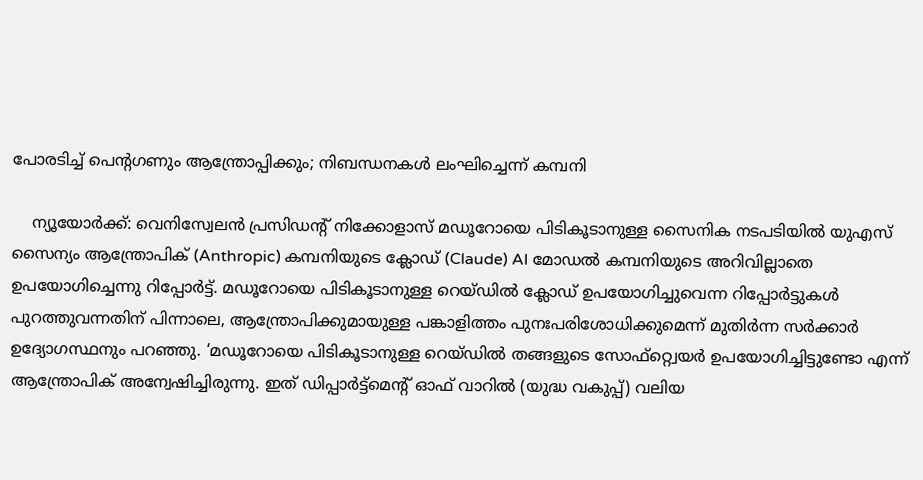പോരടിച്ച് പെന്റഗണും ആന്ത്രോപ്പിക്കും; നിബന്ധനകള്‍ ലംഘിച്ചെന്ന് കമ്പനി

    ന്യൂയോര്‍ക്ക്: വെനിസ്വേലന്‍ പ്രസിഡന്റ് നിക്കോളാസ് മഡൂറോയെ പിടികൂടാനുള്ള സൈനിക നടപടിയില്‍ യുഎസ് സൈന്യം ആന്ത്രോപിക് (Anthropic) കമ്പനിയുടെ ക്ലോഡ് (Claude) AI മോഡല്‍ കമ്പനിയുടെ അറിവില്ലാതെ ഉപയോഗിച്ചെന്നു റിപ്പോര്‍ട്ട്. മഡൂറോയെ പിടികൂടാനുള്ള റെയ്ഡില്‍ ക്ലോഡ് ഉപയോഗിച്ചുവെന്ന റിപ്പോര്‍ട്ടുകള്‍ പുറത്തുവന്നതിന് പിന്നാലെ, ആന്ത്രോപിക്കുമായുള്ള പങ്കാളിത്തം പുനഃപരിശോധിക്കുമെന്ന് മുതിര്‍ന്ന സര്‍ക്കാര്‍ ഉദ്യോഗസ്ഥനും പറഞ്ഞു. ‘മഡൂറോയെ പിടികൂടാനുള്ള റെയ്ഡില്‍ തങ്ങളുടെ സോഫ്റ്റ്വെയര്‍ ഉപയോഗിച്ചിട്ടുണ്ടോ എന്ന് ആന്ത്രോപിക് അന്വേഷിച്ചിരുന്നു. ഇത് ഡിപ്പാര്‍ട്ട്മെന്റ് ഓഫ് വാറില്‍ (യുദ്ധ വകുപ്പ്) വലിയ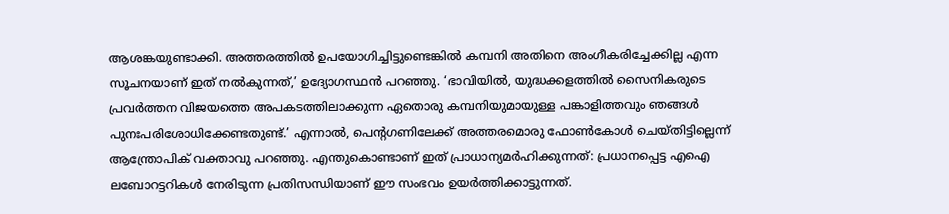ആശങ്കയുണ്ടാക്കി. അത്തരത്തില്‍ ഉപയോഗിച്ചിട്ടുണ്ടെങ്കില്‍ കമ്പനി അതിനെ അംഗീകരിച്ചേക്കില്ല എന്ന സൂചനയാണ് ഇത് നല്‍കുന്നത്,’ ഉദ്യോഗസ്ഥന്‍ പറഞ്ഞു. ‘ഭാവിയില്‍, യുദ്ധക്കളത്തില്‍ സൈനികരുടെ പ്രവര്‍ത്തന വിജയത്തെ അപകടത്തിലാക്കുന്ന ഏതൊരു കമ്പനിയുമായുള്ള പങ്കാളിത്തവും ഞങ്ങള്‍ പുനഃപരിശോധിക്കേണ്ടതുണ്ട്.’ എന്നാല്‍, പെന്റഗണിലേക്ക് അത്തരമൊരു ഫോണ്‍കോള്‍ ചെയ്തിട്ടില്ലെന്ന് ആന്ത്രോപിക് വക്താവു പറഞ്ഞു. എന്തുകൊണ്ടാണ് ഇത് പ്രാധാന്യമര്‍ഹിക്കുന്നത്: പ്രധാനപ്പെട്ട എഐ ലബോറട്ടറികള്‍ നേരിടുന്ന പ്രതിസന്ധിയാണ് ഈ സംഭവം ഉയര്‍ത്തിക്കാട്ടുന്നത്.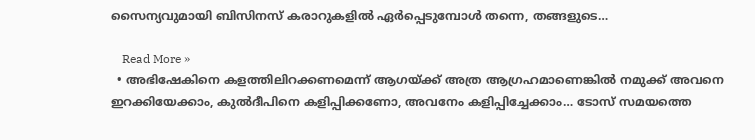സൈന്യവുമായി ബിസിനസ് കരാറുകളില്‍ ഏര്‍പ്പെടുമ്പോള്‍ തന്നെ, തങ്ങളുടെ…

    Read More »
  • അഭിഷേകിനെ കളത്തിലിറക്കണമെന്ന് ആഗയ്ക്ക് അത്ര ആഗ്രഹമാണെങ്കിൽ നമുക്ക് അവനെ ഇറക്കിയേക്കാം, കുൽദീപിനെ കളിപ്പിക്കണോ, അവനേം കളിപ്പിച്ചേക്കാം… ടോസ് സമയത്തെ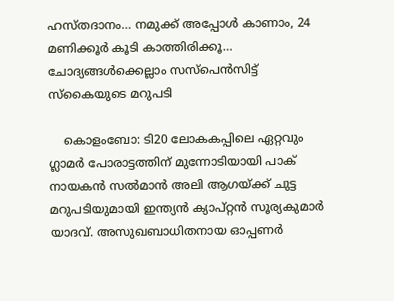ഹസ്തദാനം… നമുക്ക് അപ്പോൾ കാണാം, 24 മണിക്കൂർ കൂടി കാത്തിരിക്കൂ… ചോദ്യങ്ങൾക്കെല്ലാം സസ്പെൻസിട്ട് സ്കൈയുടെ മറുപടി

    കൊളംബോ: ടി20 ലോകകപ്പിലെ ഏറ്റവും ഗ്ലാമർ പോരാട്ടത്തിന് മുന്നോടിയായി പാക് നായകൻ സൽമാൻ അലി ആഗയ്ക്ക് ചുട്ട മറുപടിയുമായി ഇന്ത്യൻ ക്യാപ്റ്റൻ സൂര്യകുമാർ യാദവ്. അസുഖബാധിതനായ ഓപ്പണർ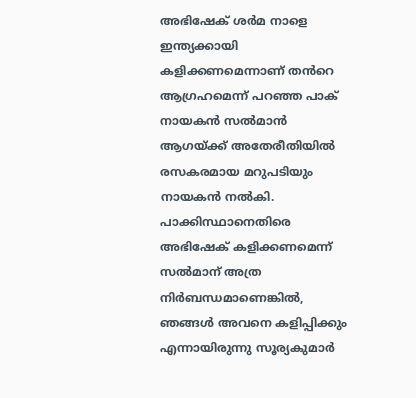അഭിഷേക് ശർമ നാളെ ഇന്ത്യക്കായി കളിക്കണമെന്നാണ് തൻറെ ആഗ്രഹമെന്ന് പറഞ്ഞ പാക് നായകൻ സൽമാൻ ആഗയ്ക്ക് അതേരീതിയിൽ രസകരമായ മറുപടിയും നായകൻ നൽകി. പാക്കിസ്ഥാനെതിരെ അഭിഷേക് കളിക്കണമെന്ന് സൽമാന് അത്ര നിർബന്ധമാണെങ്കിൽ, ഞങ്ങൾ അവനെ കളിപ്പിക്കും എന്നായിരുന്നു സൂര്യകുമാർ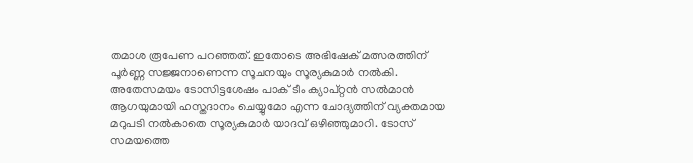തമാശ രൂപേണ പറഞ്ഞത്. ഇതോടെ അഭിഷേക് മത്സരത്തിന് പൂർണ്ണ സജ്ജനാണെന്ന സൂചനയും സൂര്യകുമാർ നൽകി. അതേസമയം ടോസിട്ടശേഷം പാക് ടീം ക്യാപ്റ്റൻ സൽമാൻ ആഗയുമായി ഹസ്തദാനം ചെയ്യുമോ എന്ന ചോദ്യത്തിന് വ്യക്തമായ മറുപടി നൽകാതെ സൂര്യകുമാർ യാദവ് ഒഴിഞ്ഞുമാറി. ടോസ് സമയത്തെ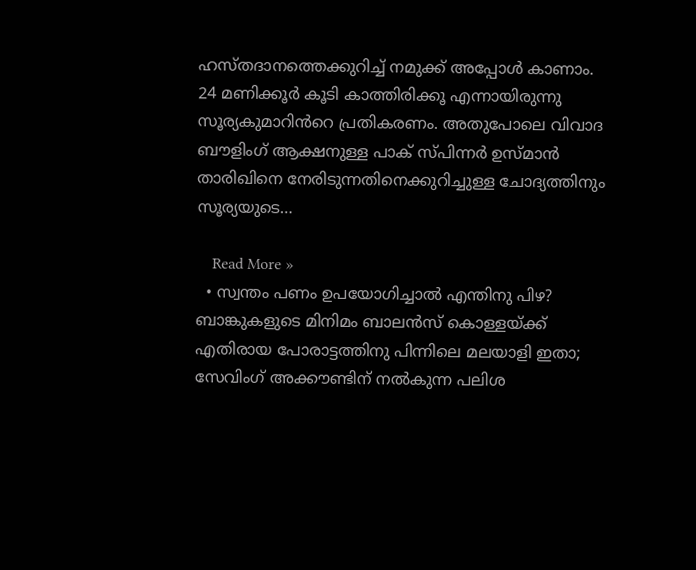ഹസ്തദാനത്തെക്കുറിച്ച് നമുക്ക് അപ്പോൾ കാണാം. 24 മണിക്കൂർ കൂടി കാത്തിരിക്കൂ എന്നായിരുന്നു സൂര്യകുമാറിൻറെ പ്രതികരണം. അതുപോലെ വിവാദ ബൗളിംഗ് ആക്ഷനുള്ള പാക് സ്പിന്നർ ഉസ്മാൻ താരിഖിനെ നേരിടുന്നതിനെക്കുറിച്ചുള്ള ചോദ്യത്തിനും സൂര്യയുടെ…

    Read More »
  • സ്വന്തം പണം ഉപയോഗിച്ചാല്‍ എന്തിനു പിഴ? ബാങ്കുകളുടെ മിനിമം ബാലന്‍സ് കൊള്ളയ്ക്ക് എതിരായ പോരാട്ടത്തിനു പിന്നിലെ മലയാളി ഇതാ; സേവിംഗ് അക്കൗണ്ടിന് നല്‍കുന്ന പലിശ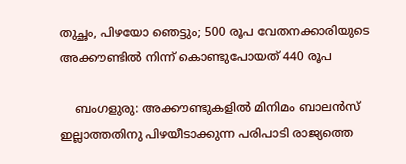തുച്ഛം, പിഴയോ ഞെട്ടും; 500 രൂപ വേതനക്കാരിയുടെ അക്കൗണ്ടില്‍ നിന്ന് കൊണ്ടുപോയത് 440 രൂപ

    ബംഗളുരു: അക്കൗണ്ടുകളില്‍ മിനിമം ബാലന്‍സ് ഇല്ലാത്തതിനു പിഴയീടാക്കുന്ന പരിപാടി രാജ്യത്തെ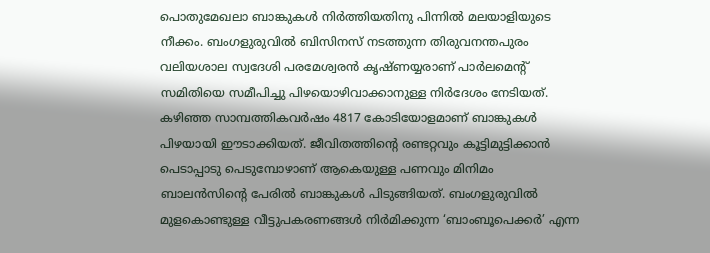പൊതുമേഖലാ ബാങ്കുകള്‍ നിര്‍ത്തിയതിനു പിന്നില്‍ മലയാളിയുടെ നീക്കം. ബംഗളുരുവില്‍ ബിസിനസ് നടത്തുന്ന തിരുവനന്തപുരം വലിയശാല സ്വദേശി പരമേശ്വരന്‍ കൃഷ്ണയ്യരാണ് പാര്‍ലമെന്റ് സമിതിയെ സമീപിച്ചു പിഴയൊഴിവാക്കാനുള്ള നിര്‍ദേശം നേടിയത്. കഴിഞ്ഞ സാമ്പത്തികവര്‍ഷം 4817 കോടിയോളമാണ് ബാങ്കുകള്‍ പിഴയായി ഈടാക്കിയത്. ജീവിതത്തിന്റെ രണ്ടറ്റവും കൂട്ടിമുട്ടിക്കാന്‍ പെടാപ്പാടു പെടുമ്പോഴാണ് ആകെയുള്ള പണവും മിനിമം ബാലന്‍സിന്റെ പേരില്‍ ബാങ്കുകള്‍ പിടുങ്ങിയത്. ബംഗളുരുവില്‍ മുളകൊണ്ടുള്ള വീട്ടുപകരണങ്ങള്‍ നിര്‍മിക്കുന്ന ‘ബാംബൂപെക്കര്‍’ എന്ന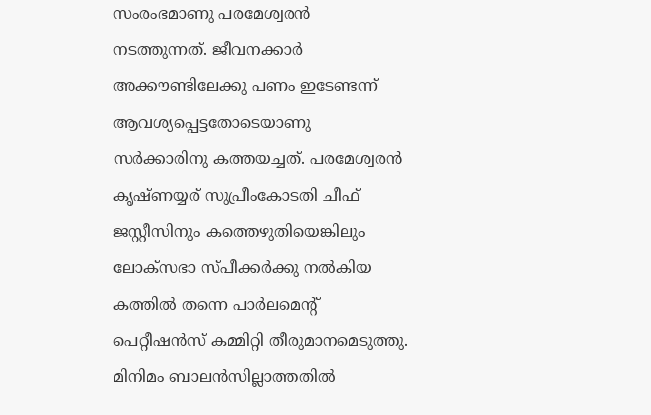സംരംഭമാണു പരമേശ്വരന്‍ നടത്തുന്നത്. ജീവനക്കാര്‍ അക്കൗണ്ടിലേക്കു പണം ഇടേണ്ടന്ന് ആവശ്യപ്പെട്ടതോടെയാണു സര്‍ക്കാരിനു കത്തയച്ചത്. പരമേശ്വരന്‍ കൃഷ്ണയ്യര് സുപ്രീംകോടതി ചീഫ് ജസ്റ്റീസിനും കത്തെഴുതിയെങ്കിലും ലോക്‌സഭാ സ്പീക്കര്‍ക്കു നല്‍കിയ കത്തില്‍ തന്നെ പാര്‍ലമെന്റ് പെറ്റീഷന്‍സ് കമ്മിറ്റി തീരുമാനമെടുത്തു. മിനിമം ബാലന്‍സില്ലാത്തതില്‍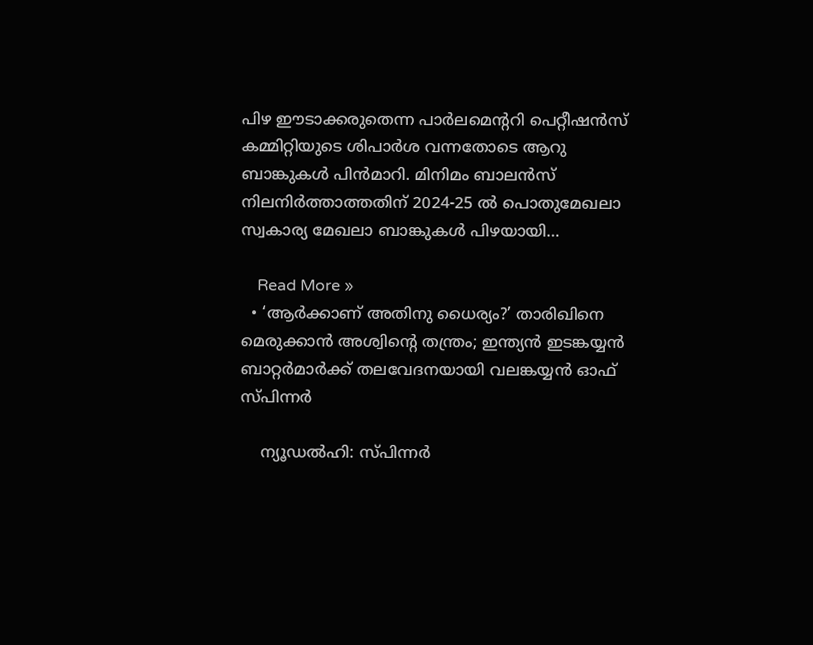പിഴ ഈടാക്കരുതെന്ന പാര്‍ലമെന്ററി പെറ്റീഷന്‍സ് കമ്മിറ്റിയുടെ ശിപാര്‍ശ വന്നതോടെ ആറു ബാങ്കുകള്‍ പിന്‍മാറി. മിനിമം ബാലന്‍സ് നിലനിര്‍ത്താത്തതിന് 2024-25 ല്‍ പൊതുമേഖലാ സ്വകാര്യ മേഖലാ ബാങ്കുകള്‍ പിഴയായി…

    Read More »
  • ‘ആര്‍ക്കാണ് അതിനു ധൈര്യം?’ താരിഖിനെ മെരുക്കാന്‍ അശ്വിന്റെ തന്ത്രം; ഇന്ത്യന്‍ ഇടങ്കയ്യന്‍ ബാറ്റര്‍മാര്‍ക്ക് തലവേദനയായി വലങ്കയ്യന്‍ ഓഫ് സ്പിന്നര്‍

    ന്യൂഡല്‍ഹി: സ്പിന്നര്‍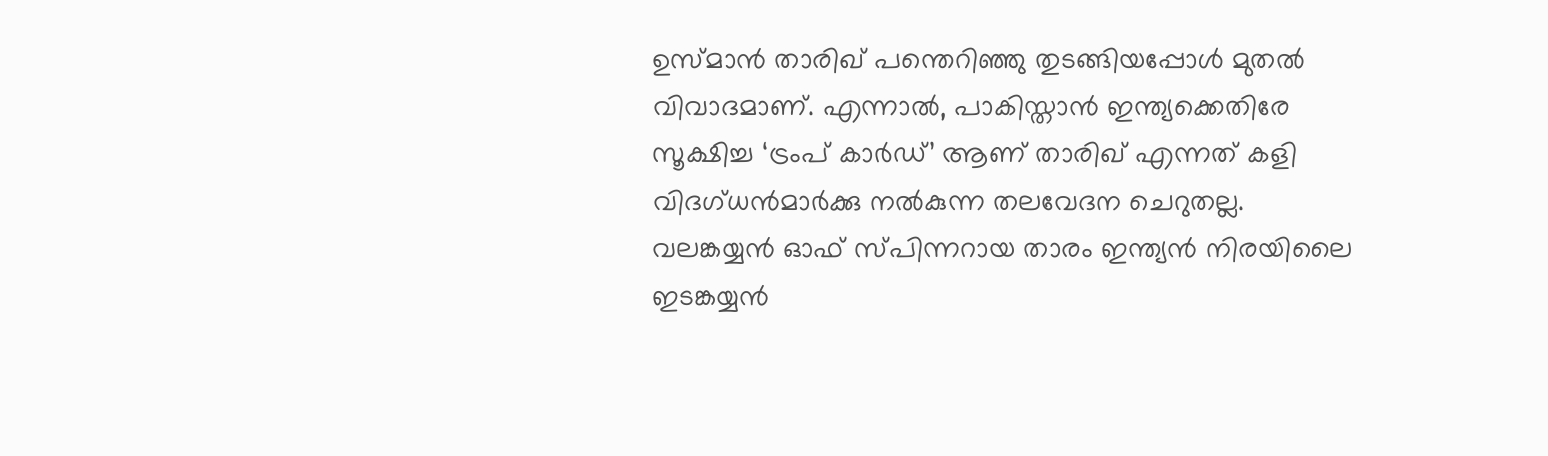ഉസ്മാന്‍ താരിഖ് പന്തെറിഞ്ഞു തുടങ്ങിയപ്പോള്‍ മുതല്‍ വിവാദമാണ്. എന്നാല്‍, പാകിസ്താന്‍ ഇന്ത്യക്കെതിരേ സൂക്ഷിച്ച ‘ട്രംപ് കാര്‍ഡ്’ ആണ് താരിഖ് എന്നത് കളി വിദഗ്ധന്‍മാര്‍ക്കു നല്‍കുന്ന തലവേദന ചെറുതല്ല. വലങ്കയ്യന്‍ ഓഫ് സ്പിന്നറായ താരം ഇന്ത്യന്‍ നിരയിലൈ ഇടങ്കയ്യന്‍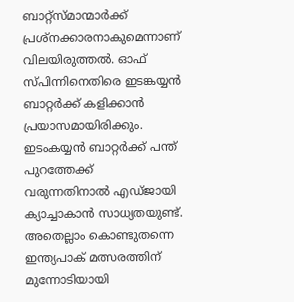ബാറ്റ്‌സ്മാന്മാര്‍ക്ക് പ്രശ്‌നക്കാരനാകുമെന്നാണ് വിലയിരുത്തല്‍. ഓഫ് സ്പിന്നിനെതിരെ ഇടങ്കയ്യന്‍ ബാറ്റര്‍ക്ക് കളിക്കാന്‍ പ്രയാസമായിരിക്കും. ഇടംകയ്യന്‍ ബാറ്റര്‍ക്ക് പന്ത് പുറത്തേക്ക് വരുന്നതിനാല്‍ എഡ്ജായി ക്യാച്ചാകാന്‍ സാധ്യതയുണ്ട്. അതെല്ലാം കൊണ്ടുതന്നെ ഇന്ത്യപാക് മത്സരത്തിന് മുന്നോടിയായി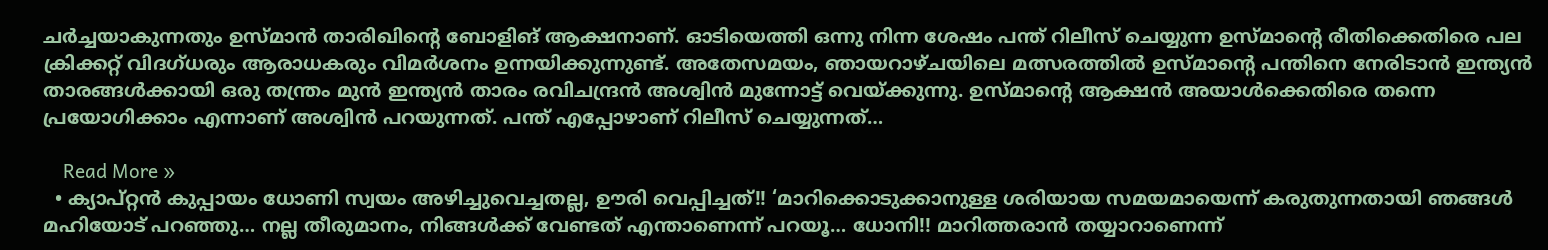ചര്‍ച്ചയാകുന്നതും ഉസ്മാന്‍ താരിഖിന്റെ ബോളിങ് ആക്ഷനാണ്. ഓടിയെത്തി ഒന്നു നിന്ന ശേഷം പന്ത് റിലീസ് ചെയ്യുന്ന ഉസ്മാന്റെ രീതിക്കെതിരെ പല ക്രിക്കറ്റ് വിദഗ്ധരും ആരാധകരും വിമര്‍ശനം ഉന്നയിക്കുന്നുണ്ട്. അതേസമയം, ഞായറാഴ്ചയിലെ മത്സരത്തില്‍ ഉസ്മാന്റെ പന്തിനെ നേരിടാന്‍ ഇന്ത്യന്‍ താരങ്ങള്‍ക്കായി ഒരു തന്ത്രം മുന്‍ ഇന്ത്യന്‍ താരം രവിചന്ദ്രന്‍ അശ്വിന്‍ മുന്നോട്ട് വെയ്ക്കുന്നു. ഉസ്മാന്റെ ആക്ഷന്‍ അയാള്‍ക്കെതിരെ തന്നെ പ്രയോഗിക്കാം എന്നാണ് അശ്വിന്‍ പറയുന്നത്. പന്ത് എപ്പോഴാണ് റിലീസ് ചെയ്യുന്നത്…

    Read More »
  • ക്യാപ്റ്റൻ കുപ്പായം ധോണി സ്വയം അഴിച്ചുവെച്ചതല്ല, ഊരി വെപ്പിച്ചത്!! ‘മാറിക്കൊടുക്കാനുള്ള ശരിയായ സമയമായെന്ന് കരുതുന്നതായി ഞങ്ങൾ മഹിയോട് പറഞ്ഞു… നല്ല തീരുമാനം, നിങ്ങൾക്ക് വേണ്ടത് എന്താണെന്ന് പറയൂ… ധോനി!! മാറിത്തരാൻ തയ്യാറാണെന്ന്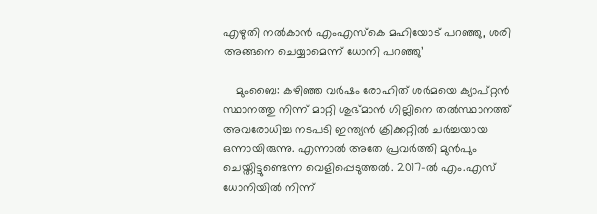എഴുതി നൽകാൻ എംഎസ്‌കെ മഹിയോട് പറഞ്ഞു, ശരി അങ്ങനെ ചെയ്യാമെന്ന് ധോനി പറഞ്ഞു’

    മുംബൈ: കഴിഞ്ഞ വർഷം രോഹിത് ശർമയെ ക്യാപ്റ്റൻ സ്ഥാനത്തു നിന്ന് മാറ്റി ശുഭ്മാൻ ഗില്ലിനെ തൽസ്ഥാനത്ത് അവരോധിച്ച നടപടി ഇന്ത്യൻ ക്രിക്കറ്റിൽ ചർച്ചയായ ഒന്നായിരുന്നു. എന്നാൽ അതേ പ്രവർത്തി മുൻപും ചെയ്തിട്ടുണ്ടെന്ന വെളിപ്പെടുത്തൽ. 2017-ൽ എം.എസ് ധോനിയിൽ നിന്ന്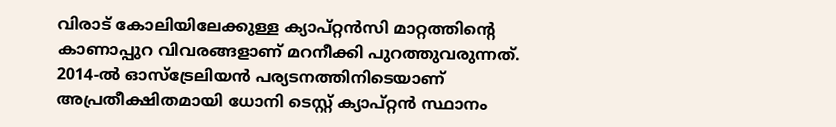വിരാട് കോലിയിലേക്കുള്ള ക്യാപ്റ്റൻസി മാറ്റത്തിന്റെ കാണാപ്പുറ വിവരങ്ങളാണ് മറനീക്കി പുറത്തുവരുന്നത്. 2014-ൽ ഓസ്‌ട്രേലിയൻ പര്യടനത്തിനിടെയാണ് അപ്രതീക്ഷിതമായി ധോനി ടെസ്റ്റ് ക്യാപ്റ്റൻ സ്ഥാനം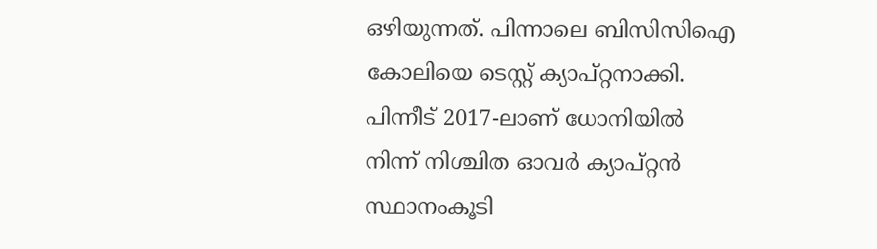ഒഴിയുന്നത്. പിന്നാലെ ബിസിസിഐ കോലിയെ ടെസ്റ്റ് ക്യാപ്റ്റനാക്കി. പിന്നീട് 2017-ലാണ് ധോനിയിൽ നിന്ന് നിശ്ചിത ഓവർ ക്യാപ്റ്റൻ സ്ഥാനംകൂടി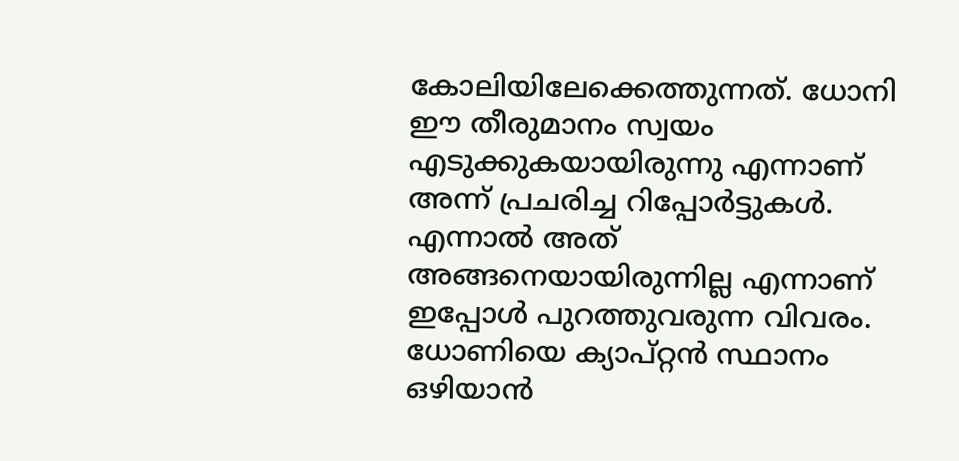കോലിയിലേക്കെത്തുന്നത്. ധോനി ഈ തീരുമാനം സ്വയം എടുക്കുകയായിരുന്നു എന്നാണ് അന്ന് പ്രചരിച്ച റിപ്പോർട്ടുകൾ. എന്നാൽ അത് അങ്ങനെയായിരുന്നില്ല എന്നാണ് ഇപ്പോൾ പുറത്തുവരുന്ന വിവരം. ധോണിയെ ക്യാപ്റ്റൻ സ്ഥാനം ഒഴിയാൻ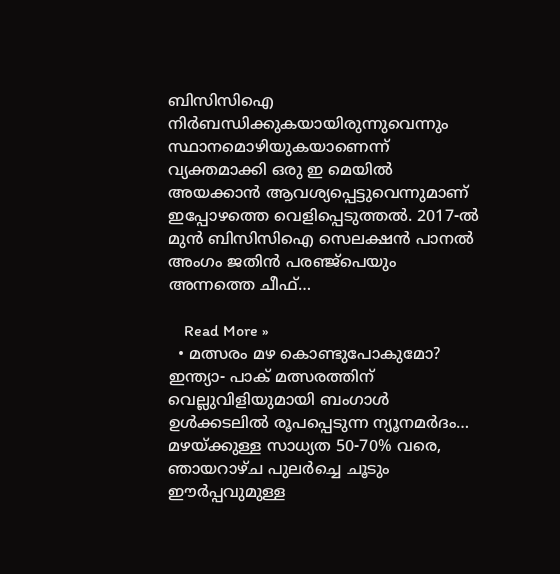ബിസിസിഐ നിർബന്ധിക്കുകയായിരുന്നുവെന്നും സ്ഥാനമൊഴിയുകയാണെന്ന് വ്യക്തമാക്കി ഒരു ഇ മെയിൽ അയക്കാൻ ആവശ്യപ്പെട്ടുവെന്നുമാണ് ഇപ്പോഴത്തെ വെളിപ്പെടുത്തൽ. 2017-ൽ മുൻ ബിസിസിഐ സെലക്ഷൻ പാനൽ അംഗം ജതിൻ പരഞ്ജ്പെയും അന്നത്തെ ചീഫ്…

    Read More »
  • മത്സരം മഴ കൊണ്ടുപോകുമോ? ഇന്ത്യാ- പാക് മത്സരത്തിന് വെല്ലുവിളിയുമായി ബംഗാൾ ഉൾക്കടലിൽ രൂപപ്പെടുന്ന ന്യൂനമർദം… മഴയ്ക്കുള്ള സാധ്യത 50-70% വരെ, ഞായറാഴ്ച പുലർച്ചെ ചൂടും ഈർപ്പവുമുള്ള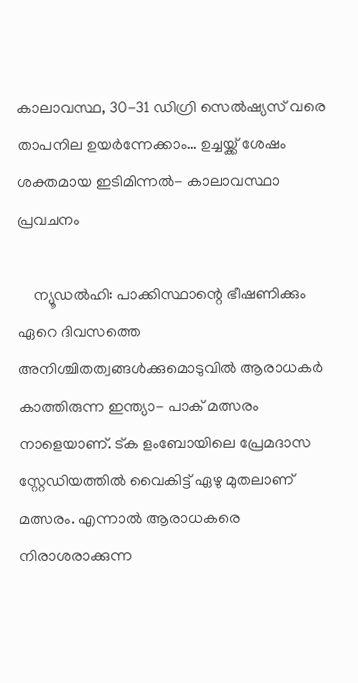കാലാവസ്ഥ, 30-31 ഡിഗ്രി സെൽഷ്യസ് വരെ താപനില ഉയർന്നേക്കാം… ഉച്ചയ്ക്ക് ശേഷം ശക്തമായ ഇടിമിന്നൽ- കാലാവസ്ഥാ പ്രവചനം

    ന്യൂഡൽഹി: പാക്കിസ്ഥാന്റെ ഭീഷണിക്കും ഏറെ ദിവസത്തെ അനിശ്ചിതത്വങ്ങൾക്കുമൊടുവിൽ ആരാധകർ കാത്തിരുന്ന ഇന്ത്യാ- പാക് മത്സരം നാളെയാണ്. ട്ക ളംബോയിലെ പ്രേമദാസ സ്റ്റേഡിയത്തിൽ വൈകിട്ട് ഏഴു മുതലാണ് മത്സരം. എന്നാൽ ആരാധകരെ നിരാശരാക്കുന്ന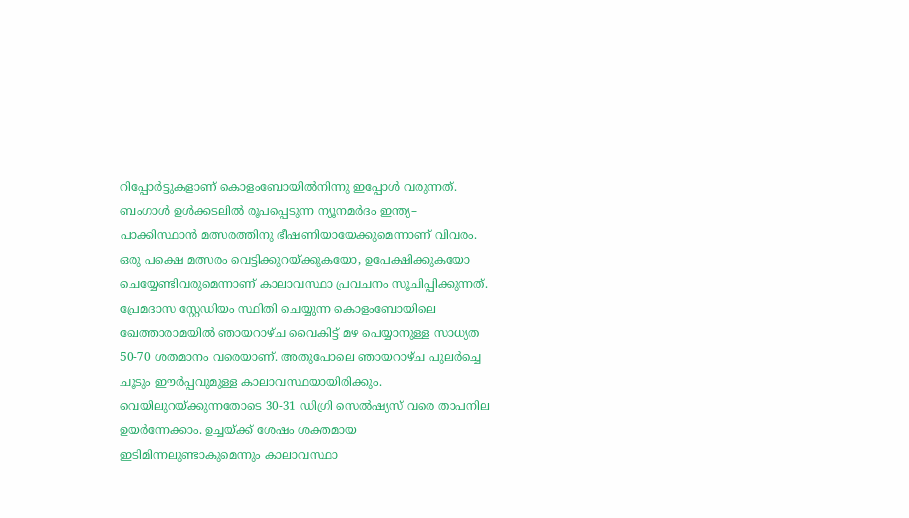റിപ്പോർട്ടുകളാണ് കൊളംബോയിൽനിന്നു ഇപ്പോൾ വരുന്നത്. ബംഗാൾ ഉൾക്കടലിൽ രൂപപ്പെടുന്ന ന്യൂനമർദം ഇന്ത്യ– പാക്കിസ്ഥാൻ മത്സരത്തിനു ഭീഷണിയായേക്കുമെന്നാണ് വിവരം. ഒരു പക്ഷെ മത്സരം വെട്ടിക്കുറയ്ക്കുകയോ, ഉപേക്ഷിക്കുകയോ ചെയ്യേണ്ടിവരുമെന്നാണ് കാലാവസ്ഥാ പ്രവചനം സൂചിപ്പിക്കുന്നത്. പ്രേമദാസ സ്റ്റേഡിയം സ്ഥിതി ചെയ്യുന്ന കൊളംബോയിലെ ഖേത്താരാമയിൽ ഞായറാഴ്ച വൈകിട്ട് മഴ പെയ്യാനുള്ള സാധ്യത 50-70 ശതമാനം വരെയാണ്. അതുപോലെ ഞായറാഴ്ച പുലർച്ചെ ചൂടും ഈർപ്പവുമുള്ള കാലാവസ്ഥയായിരിക്കും. വെയിലുറയ്ക്കുന്നതോടെ 30-31 ഡിഗ്രി സെൽഷ്യസ് വരെ താപനില ഉയർന്നേക്കാം. ഉച്ചയ്ക്ക് ശേഷം ശക്തമായ ഇടിമിന്നലുണ്ടാകുമെന്നും കാലാവസ്ഥാ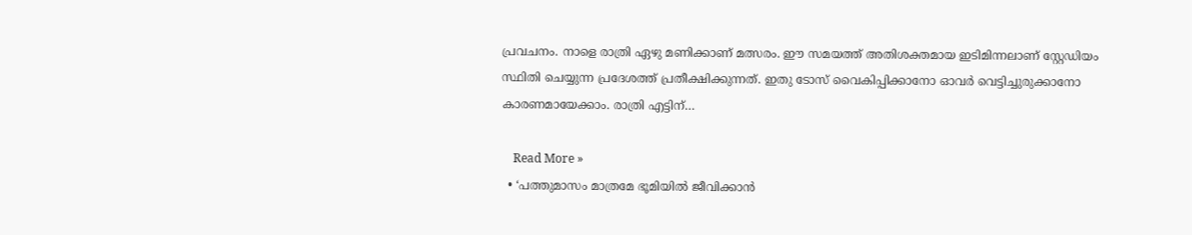പ്രവചനം. നാളെ രാത്രി ഏഴു മണിക്കാണ് മത്സരം. ഈ സമയത്ത് അതിശക്തമായ ഇടിമിന്നലാണ് സ്റ്റേഡിയം സ്ഥിതി ചെയ്യുന്ന പ്രദേശത്ത് പ്രതീക്ഷിക്കുന്നത്. ഇതു ടോസ് വൈകിപ്പിക്കാനോ ഓവർ വെട്ടിച്ചുരുക്കാനോ കാരണമായേക്കാം. രാത്രി എട്ടിന്…

    Read More »
  • ‘പത്തുമാസം മാത്രമേ ഭൂമിയിൽ ജീവിക്കാൻ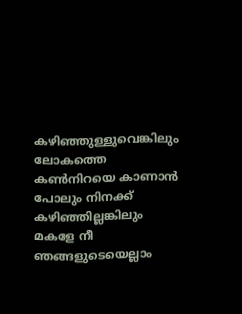കഴിഞ്ഞുള്ളുവെങ്കിലും ലോകത്തെ കൺനിറയെ കാണാൻ പോലും നിനക്ക് കഴിഞ്ഞില്ലങ്കിലും മകളേ നീ ഞങ്ങളുടെയെല്ലാം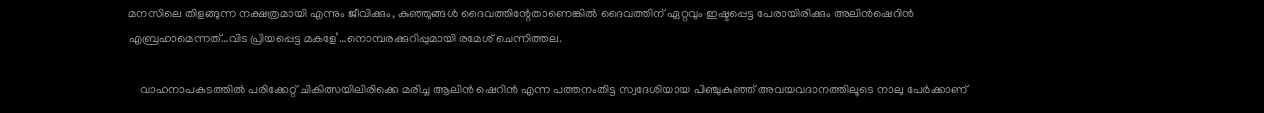മനസിലെ തിളങ്ങുന്ന നക്ഷത്രമായി എന്നും ജീവിക്കും, കുഞ്ഞുങ്ങൾ ദൈവത്തിന്റേതാണെങ്കിൽ ദൈവത്തിന് ഏറ്റവും ഇഷ്ടപ്പെട്ട പേരായിരിക്കും അലിൻഷെറിൻ എബ്രഹാമെന്നത്…വിട പ്രിയപ്പെട്ട മകളേ’…നൊമ്പരക്കുറിപ്പുമായി രമേശ്‌ ചെന്നിത്തല.

    വാഹനാപകടത്തിൽ പരിക്കേറ്റ് ചികിത്സയിലിരിക്കെ മരിച്ച ആലിൻ ഷെറിൻ എന്ന പത്തനംതിട്ട സ്വദേശിയായ പിഞ്ചുകുഞ്ഞ് അവയവദാനത്തിലൂടെ നാലു പേർക്കാണ്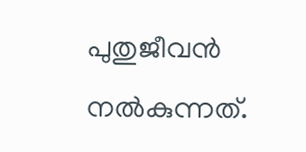പുതുജീവൻ നൽകുന്നത്.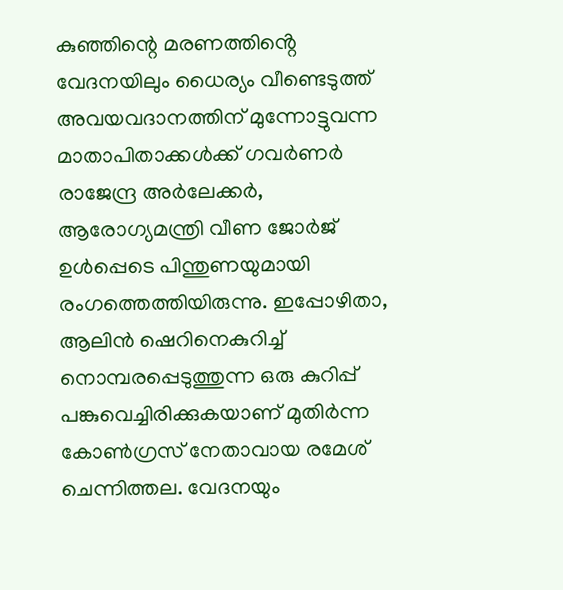കുഞ്ഞിന്റെ മരണത്തിൻ്റെ വേദനയിലും ധൈര്യം വീണ്ടെടുത്ത് അവയവദാനത്തിന് മുന്നോട്ടുവന്ന മാതാപിതാക്കൾക്ക് ഗവർണർ രാജേന്ദ്ര അർലേക്കർ, ആരോഗ്യമന്ത്രി വീണ ജോർജ് ഉൾപ്പെടെ പിന്തുണയുമായി രംഗത്തെത്തിയിരുന്നു. ഇപ്പോഴിതാ, ആലിൻ ഷെറിനെകുറിച്ച് നൊമ്പരപ്പെടുത്തുന്ന ഒരു കുറിപ്പ് പങ്കുവെച്ചിരിക്കുകയാണ് മുതിർന്ന കോൺഗ്രസ് നേതാവായ രമേശ് ചെന്നിത്തല. വേദനയും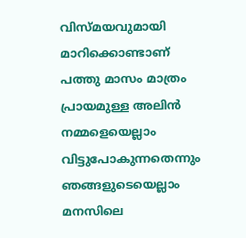വിസ്‌മയവുമായി മാറിക്കൊണ്ടാണ് പത്തു മാസം മാത്രം പ്രായമുള്ള അലിൻ നമ്മളെയെല്ലാം വിട്ടുപോകുന്നതെന്നും ഞങ്ങളുടെയെല്ലാം മനസിലെ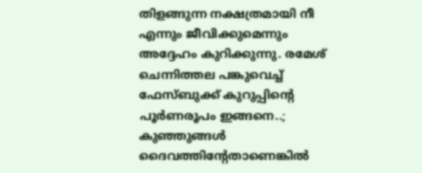തിളങ്ങുന്ന നക്ഷത്രമായി നീ എന്നും ജീവിക്കുമെന്നും അദ്ദേഹം കുറിക്കുന്നു. രമേശ് ചെന്നിത്തല പങ്കുവെച്ച് ഫേസ്ബുക്ക് കുറുപ്പിന്റെ പൂർണരൂപം ഇങ്ങനെ..; കുഞ്ഞുങ്ങൾ ദൈവത്തിന്റേതാണെങ്കിൽ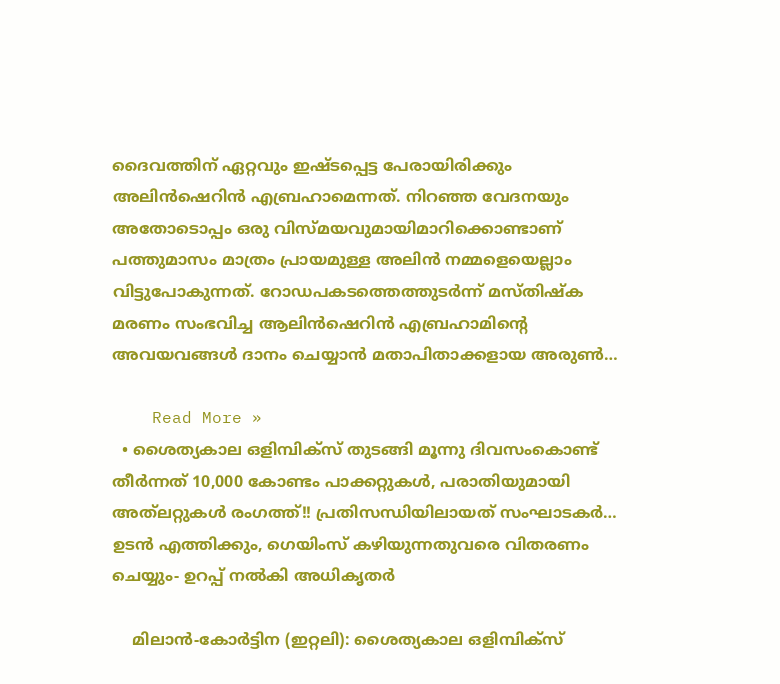ദൈവത്തിന് ഏറ്റവും ഇഷ്ടപ്പെട്ട പേരായിരിക്കും അലിൻഷെറിൻ എബ്രഹാമെന്നത്. നിറഞ്ഞ വേദനയും അതോടൊപ്പം ഒരു വിസ്മയവുമായിമാറിക്കൊണ്ടാണ് പത്തുമാസം മാത്രം പ്രായമുള്ള അലിൻ നമ്മളെയെല്ലാം വിട്ടുപോകുന്നത്. റോഡപകടത്തെത്തുടർന്ന് മസ്തിഷ്‌ക മരണം സംഭവിച്ച ആലിൻഷെറിൻ എബ്രഹാമിന്റെ അവയവങ്ങൾ ദാനം ചെയ്യാൻ മതാപിതാക്കളായ അരുൺ…

    Read More »
  • ശൈത്യകാല ഒളിമ്പിക്‌സ് തുടങ്ങി മൂന്നു ദിവസംകൊണ്ട് തീർന്നത് 10,000 കോണ്ടം പാക്കറ്റുകൾ, പരാതിയുമായി അത്‌ലറ്റുകൾ രംഗത്ത്!! പ്രതിസന്ധിയിലായത് സംഘാടകർ… ഉടൻ എത്തിക്കും, ഗെയിംസ് കഴിയുന്നതുവരെ വിതരണം ചെയ്യും- ഉറപ്പ് നൽകി അധികൃതർ

    മിലാൻ-കോർട്ടിന (ഇറ്റലി): ശൈത്യകാല ഒളിമ്പിക്‌സ്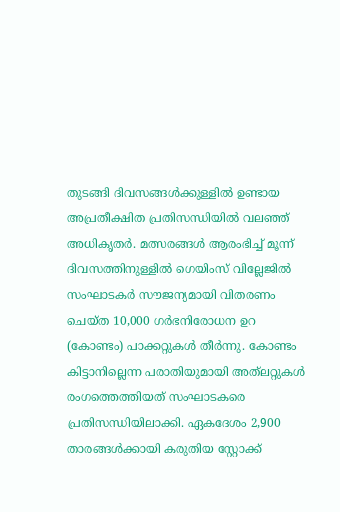തുടങ്ങി ദിവസങ്ങൾക്കുള്ളിൽ ഉണ്ടായ അപ്രതീക്ഷിത പ്രതിസന്ധിയിൽ വലഞ്ഞ് അധികൃതർ. മത്സരങ്ങൾ ആരംഭിച്ച് മൂന്ന് ദിവസത്തിനുള്ളിൽ ഗെയിംസ് വില്ലേജിൽ സംഘാടകർ സൗജന്യമായി വിതരണം ചെയ്ത 10,000 ഗർഭനിരോധന ഉറ (കോണ്ടം) പാക്കറ്റുകൾ തീർന്നു. കോണ്ടം കിട്ടാനില്ലെന്ന പരാതിയുമായി അത്‌ലറ്റുകൾ രംഗത്തെത്തിയത് സംഘാടകരെ പ്രതിസന്ധിയിലാക്കി. ഏകദേശം 2,900 താരങ്ങൾക്കായി കരുതിയ സ്റ്റോക്ക്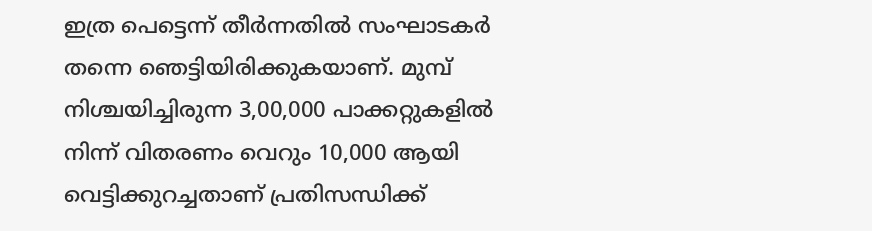ഇത്ര പെട്ടെന്ന് തീർന്നതിൽ സംഘാടകർ തന്നെ ഞെട്ടിയിരിക്കുകയാണ്. മുമ്പ് നിശ്ചയിച്ചിരുന്ന 3,00,000 പാക്കറ്റുകളിൽ നിന്ന് വിതരണം വെറും 10,000 ആയി വെട്ടിക്കുറച്ചതാണ് പ്രതിസന്ധിക്ക്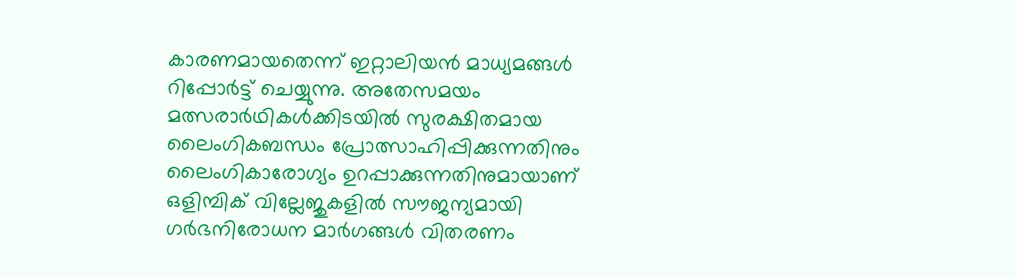കാരണമായതെന്ന് ഇറ്റാലിയൻ മാധ്യമങ്ങൾ റിപ്പോർട്ട് ചെയ്യുന്നു. അതേസമയം മത്സരാർഥികൾക്കിടയിൽ സുരക്ഷിതമായ ലൈംഗികബന്ധം പ്രോത്സാഹിപ്പിക്കുന്നതിനും ലൈംഗികാരോഗ്യം ഉറപ്പാക്കുന്നതിനുമായാണ് ഒളിമ്പിക് വില്ലേജുകളിൽ സൗജന്യമായി ഗർഭനിരോധന മാർഗങ്ങൾ വിതരണം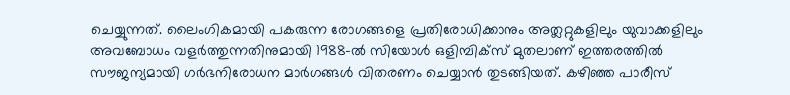ചെയ്യുന്നത്. ലൈംഗികമായി പകരുന്ന രോഗങ്ങളെ പ്രതിരോധിക്കാനും അത്ലറ്റുകളിലും യുവാക്കളിലും അവബോധം വളർത്തുന്നതിനുമായി 1988-ൽ സിയോൾ ഒളിമ്പിക്‌സ് മുതലാണ് ഇത്തരത്തിൽ സൗജന്യമായി ഗർഭനിരോധന മാർഗങ്ങൾ വിതരണം ചെയ്യാൻ തുടങ്ങിയത്. കഴിഞ്ഞ പാരീസ്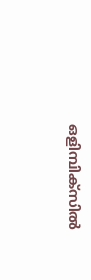ഒളിമ്പിക്‌സിൽ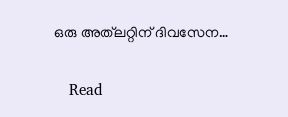ഒരു അത്‌ലറ്റിന് ദിവസേന…

    Read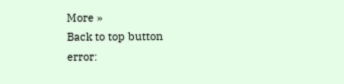More »
Back to top button
error: